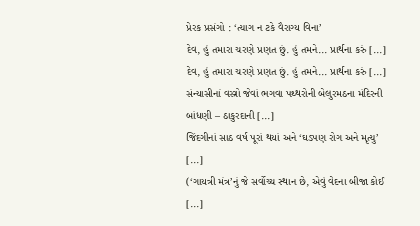પ્રેરક પ્રસંગો : ‘ત્યાગ ન ટકે વૈરાગ્ય વિના’
દેવ, હું તમારા ચરણે પ્રણત છું. હું તમને... પ્રાર્થના કરું [...]
દેવ, હું તમારા ચરણે પ્રણત છું. હું તમને... પ્રાર્થના કરું [...]
સંન્યાસીનાં વસ્ત્રો જેવાં ભગવા પથ્થરોની બેલુરમઠના મંદિરની બાંધણી – ઠાકુરદાની [...]
જિંદગીનાં સાઠ વર્ષ પૂરાં થયાં અને ‘ઘડપણ રોગ અને મૃત્યુ’ [...]
(‘ગાયત્રી મંત્ર’નું જે સર્વોચ્ચ સ્થાન છે, એવું વેદના બીજા કોઈ [...]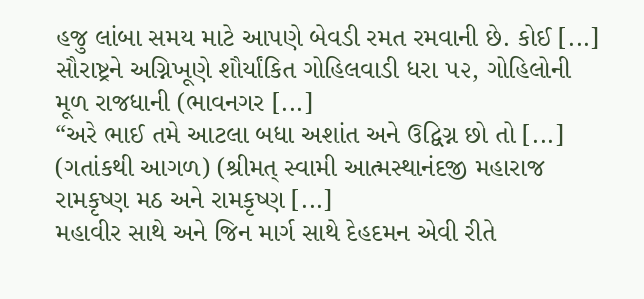હજુ લાંબા સમય માટે આપણે બેવડી રમત રમવાની છે. કોઈ [...]
સૌરાષ્ટ્રને અગ્નિખૂણે શૌર્યાંકિત ગોહિલવાડી ધરા ૫૨, ગોહિલોની મૂળ રાજધાની (ભાવનગર [...]
“અરે ભાઈ તમે આટલા બધા અશાંત અને ઉદ્વિગ્ન છો તો [...]
(ગતાંકથી આગળ) (શ્રીમત્ સ્વામી આત્મસ્થાનંદજી મહારાજ રામકૃષ્ણ મઠ અને રામકૃષ્ણ [...]
મહાવીર સાથે અને જિન માર્ગ સાથે દેહદમન એવી રીતે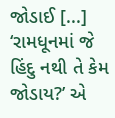જોડાઈ [...]
‘રામધૂનમાં જે હિંદુ નથી તે કેમ જોડાય?’ એ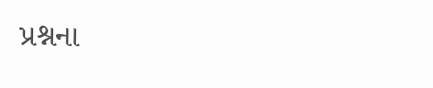પ્રશ્નના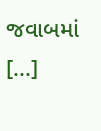જવાબમાં [...]